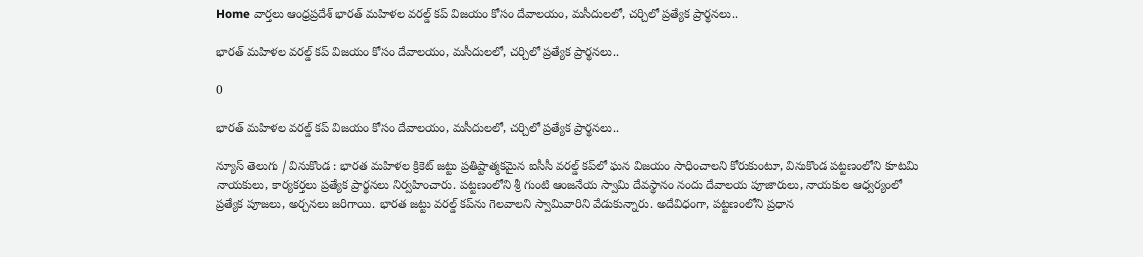Home వార్తలు ఆంధ్రప్రదేశ్‌ భారత్ మహిళల వరల్డ్ కప్ విజయం కోసం దేవాలయం, మసీదులలో, చర్చిలో ప్రత్యేక ప్రార్థనలు..

భారత్ మహిళల వరల్డ్ కప్ విజయం కోసం దేవాలయం, మసీదులలో, చర్చిలో ప్రత్యేక ప్రార్థనలు..

0

భారత్ మహిళల వరల్డ్ కప్ విజయం కోసం దేవాలయం, మసీదులలో, చర్చిలో ప్రత్యేక ప్రార్థనలు..

న్యూస్ తెలుగు / వినుకొండ : భారత మహిళల క్రికెట్ జట్టు ప్రతిష్టాత్మకమైన ఐసీసీ వరల్డ్ కప్‌లో ఘన విజయం సాధించాలని కోరుకుంటూ, వినుకొండ పట్టణంలోని కూటమి నాయకులు, కార్యకర్తలు ప్రత్యేక ప్రార్థనలు నిర్వహించారు. పట్టణంలోని శ్రీ గుంటి ఆంజనేయ స్వామి దేవస్థానం నందు దేవాలయ పూజారులు, నాయకుల ఆధ్వర్యంలో ప్రత్యేక పూజలు, అర్చనలు జరిగాయి. భారత జట్టు వరల్డ్ కప్‌ను గెలవాలని స్వామివారిని వేడుకున్నారు. అదేవిధంగా, పట్టణంలోని ప్రధాన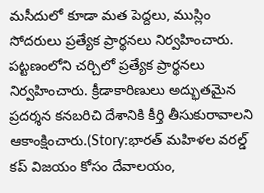మసీదులో కూడా మత పెద్దలు, ముస్లిం సోదరులు ప్రత్యేక ప్రార్థనలు నిర్వహించారు. పట్టణంలోని చర్చిలో ప్రత్యేక ప్రార్థనలు నిర్వహించారు. క్రీడాకారిణులు అద్భుతమైన ప్రదర్శన కనబరిచి దేశానికి కీర్తి తీసుకురావాలని ఆకాంక్షించారు.(Story:భారత్ మహిళల వరల్డ్ కప్ విజయం కోసం దేవాలయం,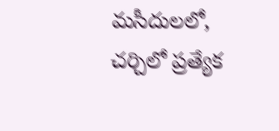మసీదులలో, చర్చిలో ప్రత్యేక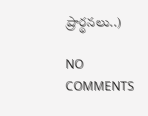ప్రార్థనలు..)

NO COMMENTS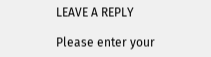LEAVE A REPLY

Please enter your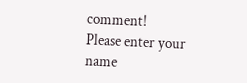comment!
Please enter your name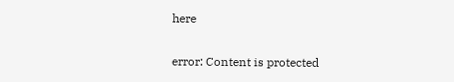here

error: Content is protected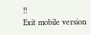!!
Exit mobile version